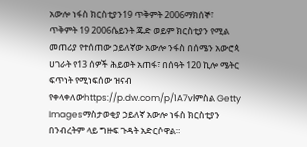አውሎ ነፋስ ክርስቲያን19 ጥቅምት 2006ማክሰኞ፣ ጥቅምት 19 2006ሴይንት ጁድ ወይም ክርስቲያን የሚል መጠሪያ የተሰጠው ኃይለኛው አውሎ ንፋስ በሰሜን አውሮጳ ሀገራት የ13 ሰዎች ሕይወት አጠፋ፣ በሰዓት 120 ኪሎ ሜትር ፍጥነት የሚነፍሰው ዝናብ የቀላቀለውhttps://p.dw.com/p/1A7vlምስል Getty Imagesማስታወቂያ ኃይለኛ አውሎ ነፋስ ክርስቲያን በንብረትም ላይ ግዙፍ ጉዳት አድርሶዋል።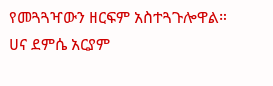የመጓጓዣውን ዘርፍም አስተጓጉሎዋል። ሀና ደምሴ አርያም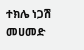ተክሌ ነጋሽ መሀመድ